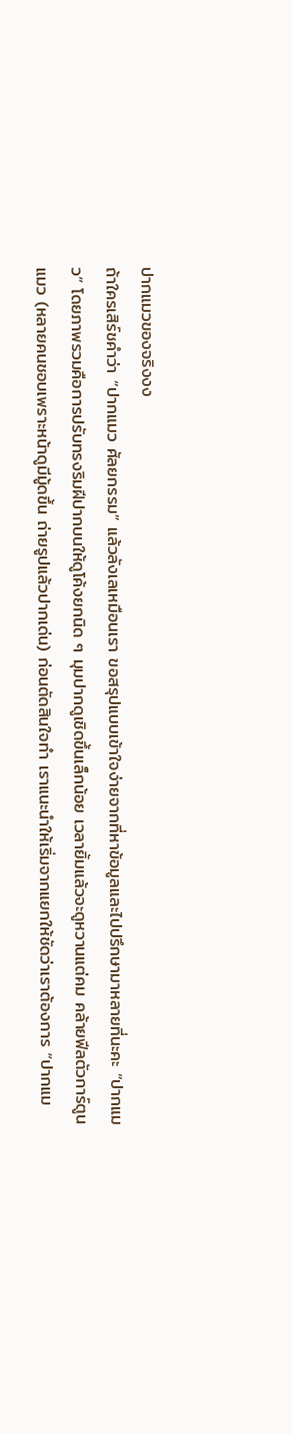ปากแมวของจริงงง
ถ้าใครเสิร์ชคำว่า “ปากแมว ศัลยกรรม” แล้วลังเลเหมือนเรา ขอสรุปแบบเข้าใจง่ายจากที่หาข้อมูลและไปปรึกษามาหลายที่นะคะ “ปากแมว” โดยภาพรวมคือการปรับทรงริมฝีปากบนให้ดูโค้งยกนิด ๆ มุมปากดูเชิดขึ้นเล็กน้อย เวลายิ้มแล้วจะดูหวานแต่คม คล้ายฟีลตัวการ์ตูนแมว (หลายคนชอบเพราะหน้าดูมีมู้ดขึ้น ถ่ายรูปแล้วปากเด่น) ก่อนตัดสินใจทำ เราแนะนำให้เริ่มจากแยกให้ชัดว่าเราต้องการ “ปากแม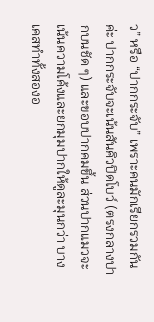ว” หรือ “ปากกระจับ” เพราะคนมักเรียกรวมกันค่ะ ปากกระจับจะเน้นสันคิวปิดโบว์ (ตรงกลางปากบนชัด ๆ) และขอบปากคมขึ้น ส่วนปากแมวจะเน้นความโค้งและยกมุมปากให้ดูละมุนกว่า บางเคสทำทั้งสองอ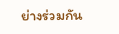ย่างร่วมกัน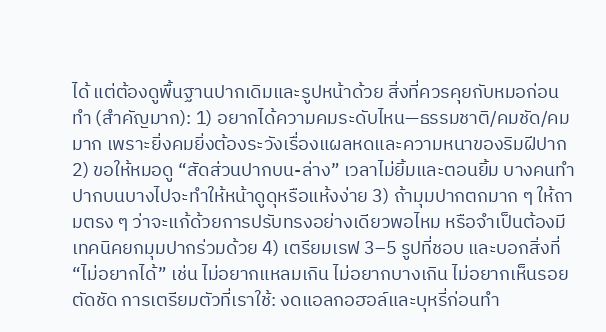ได้ แต่ต้องดูพื้นฐานปากเดิมและรูปหน้าด้วย สิ่งที่ควรคุยกับหมอก่อนทำ (สำคัญมาก): 1) อยากได้ความคมระดับไหน—ธรรมชาติ/คมชัด/คมมาก เพราะยิ่งคมยิ่งต้องระวังเรื่องแผลหดและความหนาของริมฝีปาก 2) ขอให้หมอดู “สัดส่วนปากบน-ล่าง” เวลาไม่ยิ้มและตอนยิ้ม บางคนทำปากบนบางไปจะทำให้หน้าดูดุหรือแห้งง่าย 3) ถ้ามุมปากตกมาก ๆ ให้ถามตรง ๆ ว่าจะแก้ด้วยการปรับทรงอย่างเดียวพอไหม หรือจำเป็นต้องมีเทคนิคยกมุมปากร่วมด้วย 4) เตรียมเรฟ 3–5 รูปที่ชอบ และบอกสิ่งที่ “ไม่อยากได้” เช่น ไม่อยากแหลมเกิน ไม่อยากบางเกิน ไม่อยากเห็นรอยตัดชัด การเตรียมตัวที่เราใช้: งดแอลกอฮอล์และบุหรี่ก่อนทำ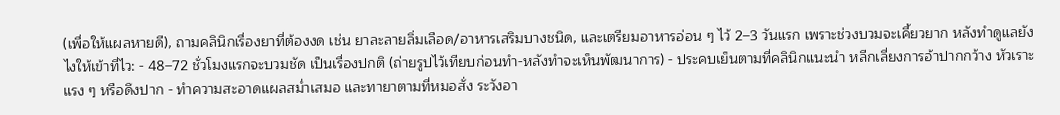(เพื่อให้แผลหายดี), ถามคลินิกเรื่องยาที่ต้องงด เช่น ยาละลายลิ่มเลือด/อาหารเสริมบางชนิด, และเตรียมอาหารอ่อน ๆ ไว้ 2–3 วันแรก เพราะช่วงบวมจะเคี้ยวยาก หลังทำดูแลยังไงให้เข้าที่ไว: - 48–72 ชั่วโมงแรกจะบวมชัด เป็นเรื่องปกติ (ถ่ายรูปไว้เทียบก่อนทำ-หลังทำจะเห็นพัฒนาการ) - ประคบเย็นตามที่คลินิกแนะนำ หลีกเลี่ยงการอ้าปากกว้าง หัวเราะแรง ๆ หรือดึงปาก - ทำความสะอาดแผลสม่ำเสมอ และทายาตามที่หมอสั่ง ระวังอา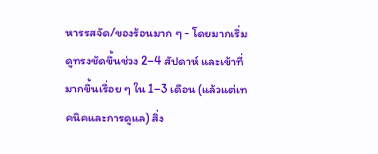หารรสจัด/ของร้อนมาก ๆ - โดยมากเริ่มดูทรงชัดขึ้นช่วง 2–4 สัปดาห์ และเข้าที่มากขึ้นเรื่อย ๆ ใน 1–3 เดือน (แล้วแต่เทคนิคและการดูแล) สิ่ง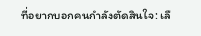ที่อยากบอกคนกำลังตัดสินใจ: เลื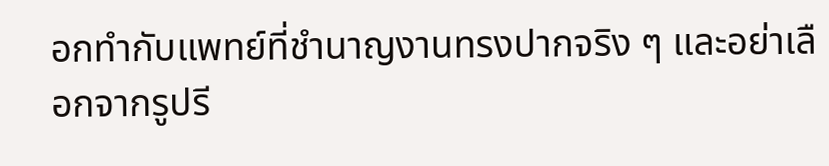อกทำกับแพทย์ที่ชำนาญงานทรงปากจริง ๆ และอย่าเลือกจากรูปรี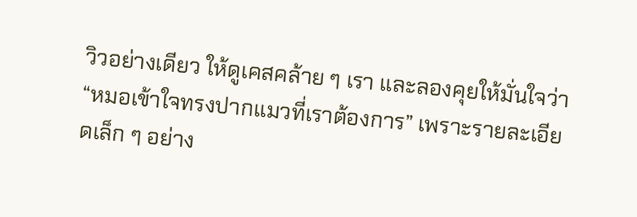วิวอย่างเดียว ให้ดูเคสคล้าย ๆ เรา และลองคุยให้มั่นใจว่า “หมอเข้าใจทรงปากแมวที่เราต้องการ” เพราะรายละเอียดเล็ก ๆ อย่าง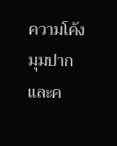ความโค้ง มุมปาก และค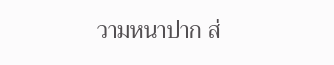วามหนาปาก ส่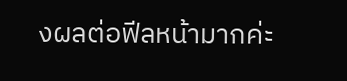งผลต่อฟีลหน้ามากค่ะ